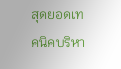สุดยอดเทคนิคบริหา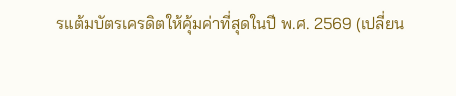รแต้มบัตรเครดิตให้คุ้มค่าที่สุดในปี พ.ศ. 2569 (เปลี่ยน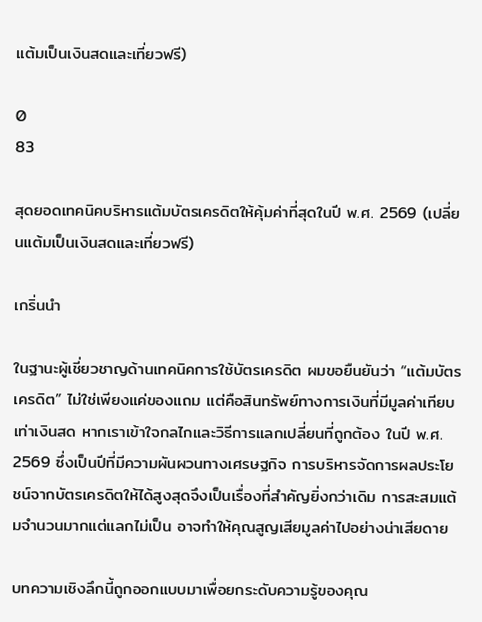แต้มเป็นเงินสดและเที่ยวฟรี)

0
83

สุดยอดเทคนิคบริหารแต้มบัตรเครดิตให้คุ้มค่าที่สุดในปี พ.ศ. 2569 (เปลี่ยนแต้มเป็นเงินสดและเที่ยวฟรี)

เกริ่นนำ

ในฐานะผู้เชี่ยวชาญด้านเทคนิคการใช้บัตรเครดิต ผมขอยืนยันว่า “แต้มบัตรเครดิต” ไม่ใช่เพียงแค่ของแถม แต่คือสินทรัพย์ทางการเงินที่มีมูลค่าเทียบเท่าเงินสด หากเราเข้าใจกลไกและวิธีการแลกเปลี่ยนที่ถูกต้อง ในปี พ.ศ. 2569 ซึ่งเป็นปีที่มีความผันผวนทางเศรษฐกิจ การบริหารจัดการผลประโยชน์จากบัตรเครดิตให้ได้สูงสุดจึงเป็นเรื่องที่สำคัญยิ่งกว่าเดิม การสะสมแต้มจำนวนมากแต่แลกไม่เป็น อาจทำให้คุณสูญเสียมูลค่าไปอย่างน่าเสียดาย

บทความเชิงลึกนี้ถูกออกแบบมาเพื่อยกระดับความรู้ของคุณ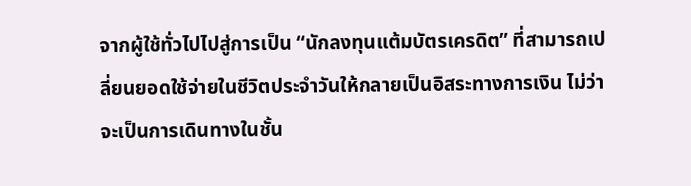จากผู้ใช้ทั่วไปไปสู่การเป็น “นักลงทุนแต้มบัตรเครดิต” ที่สามารถเปลี่ยนยอดใช้จ่ายในชีวิตประจำวันให้กลายเป็นอิสระทางการเงิน ไม่ว่าจะเป็นการเดินทางในชั้น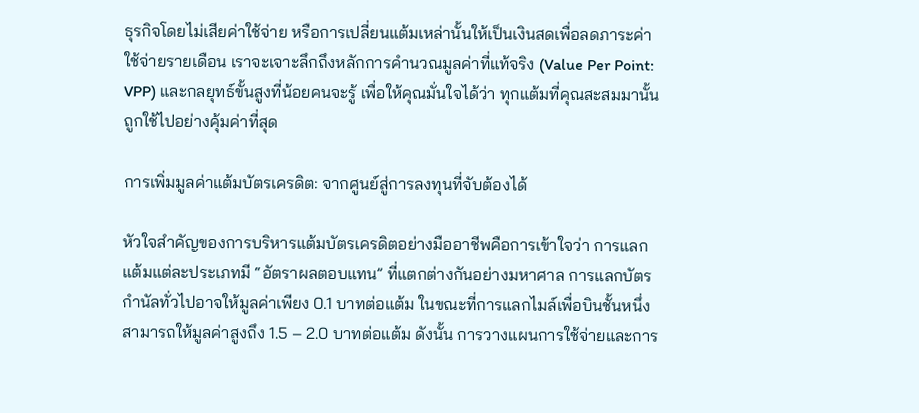ธุรกิจโดยไม่เสียค่าใช้จ่าย หรือการเปลี่ยนแต้มเหล่านั้นให้เป็นเงินสดเพื่อลดภาระค่าใช้จ่ายรายเดือน เราจะเจาะลึกถึงหลักการคำนวณมูลค่าที่แท้จริง (Value Per Point: VPP) และกลยุทธ์ขั้นสูงที่น้อยคนจะรู้ เพื่อให้คุณมั่นใจได้ว่า ทุกแต้มที่คุณสะสมมานั้นถูกใช้ไปอย่างคุ้มค่าที่สุด

การเพิ่มมูลค่าแต้มบัตรเครดิต: จากศูนย์สู่การลงทุนที่จับต้องได้

หัวใจสำคัญของการบริหารแต้มบัตรเครดิตอย่างมืออาชีพคือการเข้าใจว่า การแลกแต้มแต่ละประเภทมี “อัตราผลตอบแทน” ที่แตกต่างกันอย่างมหาศาล การแลกบัตรกำนัลทั่วไปอาจให้มูลค่าเพียง 0.1 บาทต่อแต้ม ในขณะที่การแลกไมล์เพื่อบินชั้นหนึ่งสามารถให้มูลค่าสูงถึง 1.5 – 2.0 บาทต่อแต้ม ดังนั้น การวางแผนการใช้จ่ายและการ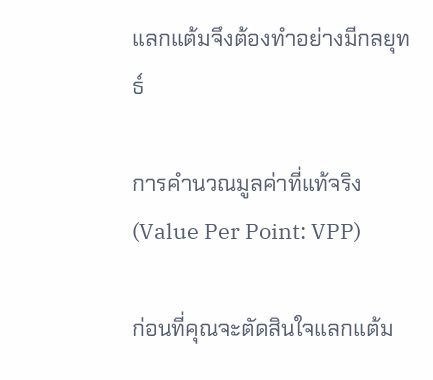แลกแต้มจึงต้องทำอย่างมีกลยุทธ์

การคำนวณมูลค่าที่แท้จริง (Value Per Point: VPP)

ก่อนที่คุณจะตัดสินใจแลกแต้ม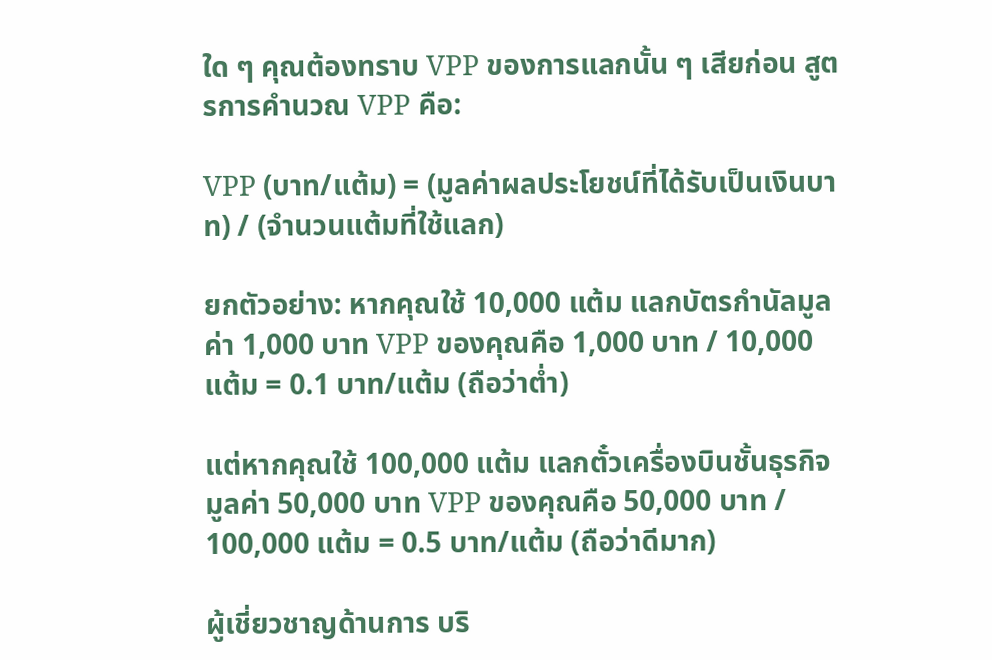ใด ๆ คุณต้องทราบ VPP ของการแลกนั้น ๆ เสียก่อน สูตรการคำนวณ VPP คือ:

VPP (บาท/แต้ม) = (มูลค่าผลประโยชน์ที่ได้รับเป็นเงินบาท) / (จำนวนแต้มที่ใช้แลก)

ยกตัวอย่าง: หากคุณใช้ 10,000 แต้ม แลกบัตรกำนัลมูลค่า 1,000 บาท VPP ของคุณคือ 1,000 บาท / 10,000 แต้ม = 0.1 บาท/แต้ม (ถือว่าต่ำ)

แต่หากคุณใช้ 100,000 แต้ม แลกตั๋วเครื่องบินชั้นธุรกิจมูลค่า 50,000 บาท VPP ของคุณคือ 50,000 บาท / 100,000 แต้ม = 0.5 บาท/แต้ม (ถือว่าดีมาก)

ผู้เชี่ยวชาญด้านการ บริ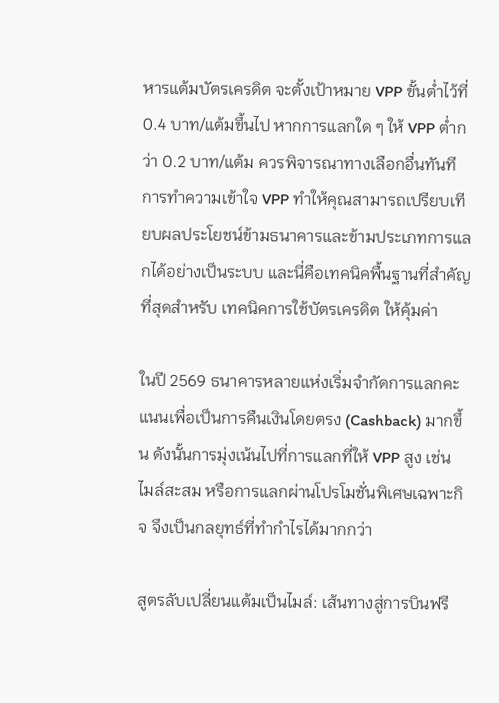หารแต้มบัตรเครดิต จะตั้งเป้าหมาย VPP ขั้นต่ำไว้ที่ 0.4 บาท/แต้มขึ้นไป หากการแลกใด ๆ ให้ VPP ต่ำกว่า 0.2 บาท/แต้ม ควรพิจารณาทางเลือกอื่นทันที การทำความเข้าใจ VPP ทำให้คุณสามารถเปรียบเทียบผลประโยชน์ข้ามธนาคารและข้ามประเภทการแลกได้อย่างเป็นระบบ และนี่คือเทคนิคพื้นฐานที่สำคัญที่สุดสำหรับ เทคนิคการใช้บัตรเครดิต ให้คุ้มค่า

ในปี 2569 ธนาคารหลายแห่งเริ่มจำกัดการแลกคะแนนเพื่อเป็นการคืนเงินโดยตรง (Cashback) มากขึ้น ดังนั้นการมุ่งเน้นไปที่การแลกที่ให้ VPP สูง เช่น ไมล์สะสม หรือการแลกผ่านโปรโมชั่นพิเศษเฉพาะกิจ จึงเป็นกลยุทธ์ที่ทำกำไรได้มากกว่า

สูตรลับเปลี่ยนแต้มเป็นไมล์: เส้นทางสู่การบินฟรี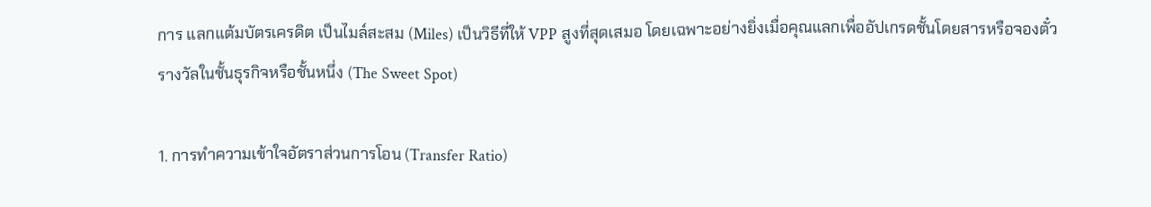การ แลกแต้มบัตรเครดิต เป็นไมล์สะสม (Miles) เป็นวิธีที่ให้ VPP สูงที่สุดเสมอ โดยเฉพาะอย่างยิ่งเมื่อคุณแลกเพื่ออัปเกรดชั้นโดยสารหรือจองตั๋วรางวัลในชั้นธุรกิจหรือชั้นหนึ่ง (The Sweet Spot)

1. การทำความเข้าใจอัตราส่วนการโอน (Transfer Ratio)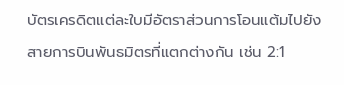บัตรเครดิตแต่ละใบมีอัตราส่วนการโอนแต้มไปยังสายการบินพันธมิตรที่แตกต่างกัน เช่น 2:1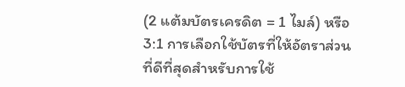(2 แต้มบัตรเครดิต = 1 ไมล์) หรือ 3:1 การเลือกใช้บัตรที่ให้อัตราส่วนที่ดีที่สุดสำหรับการใช้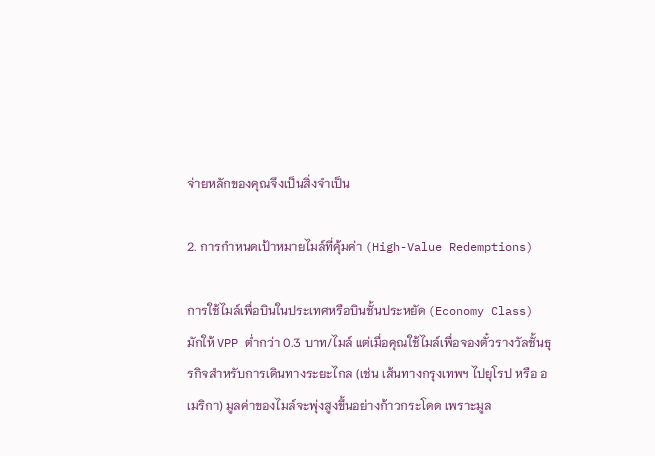จ่ายหลักของคุณจึงเป็นสิ่งจำเป็น

2. การกำหนดเป้าหมายไมล์ที่คุ้มค่า (High-Value Redemptions)

การใช้ไมล์เพื่อบินในประเทศหรือบินชั้นประหยัด (Economy Class) มักให้ VPP ต่ำกว่า 0.3 บาท/ไมล์ แต่เมื่อคุณใช้ไมล์เพื่อจองตั๋วรางวัลชั้นธุรกิจสำหรับการเดินทางระยะไกล (เช่น เส้นทางกรุงเทพฯ ไปยุโรป หรือ อเมริกา) มูลค่าของไมล์จะพุ่งสูงขึ้นอย่างก้าวกระโดด เพราะมูล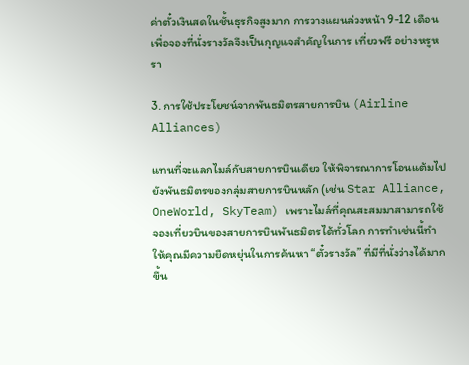ค่าตั๋วเงินสดในชั้นธุรกิจสูงมาก การวางแผนล่วงหน้า 9-12 เดือนเพื่อจองที่นั่งรางวัลจึงเป็นกุญแจสำคัญในการ เที่ยวฟรี อย่างหรูหรา

3. การใช้ประโยชน์จากพันธมิตรสายการบิน (Airline Alliances)

แทนที่จะแลกไมล์กับสายการบินเดียว ให้พิจารณาการโอนแต้มไปยังพันธมิตรของกลุ่มสายการบินหลัก (เช่น Star Alliance, OneWorld, SkyTeam) เพราะไมล์ที่คุณสะสมมาสามารถใช้จองเที่ยวบินของสายการบินพันธมิตรได้ทั่วโลก การทำเช่นนี้ทำให้คุณมีความยืดหยุ่นในการค้นหา “ตั๋วรางวัล” ที่มีที่นั่งว่างได้มากขึ้น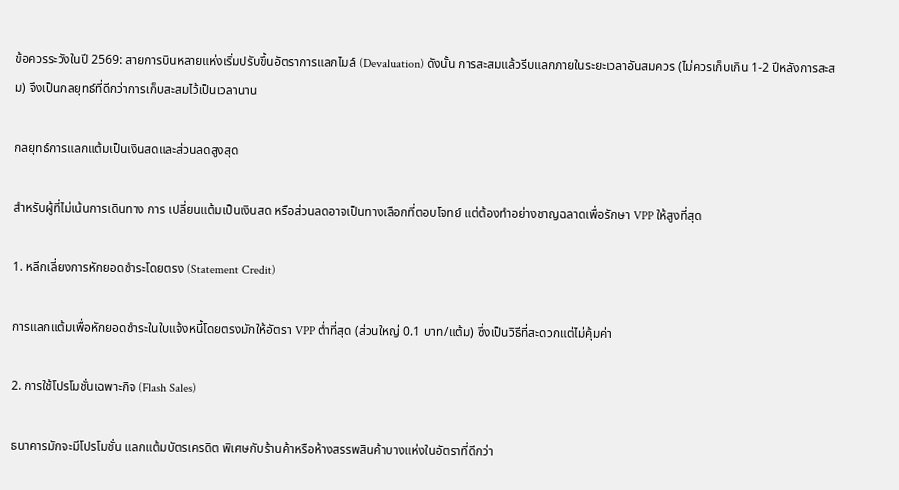ข้อควรระวังในปี 2569: สายการบินหลายแห่งเริ่มปรับขึ้นอัตราการแลกไมล์ (Devaluation) ดังนั้น การสะสมแล้วรีบแลกภายในระยะเวลาอันสมควร (ไม่ควรเก็บเกิน 1-2 ปีหลังการสะสม) จึงเป็นกลยุทธ์ที่ดีกว่าการเก็บสะสมไว้เป็นเวลานาน

กลยุทธ์การแลกแต้มเป็นเงินสดและส่วนลดสูงสุด

สำหรับผู้ที่ไม่เน้นการเดินทาง การ เปลี่ยนแต้มเป็นเงินสด หรือส่วนลดอาจเป็นทางเลือกที่ตอบโจทย์ แต่ต้องทำอย่างชาญฉลาดเพื่อรักษา VPP ให้สูงที่สุด

1. หลีกเลี่ยงการหักยอดชำระโดยตรง (Statement Credit)

การแลกแต้มเพื่อหักยอดชำระในใบแจ้งหนี้โดยตรงมักให้อัตรา VPP ต่ำที่สุด (ส่วนใหญ่ 0.1 บาท/แต้ม) ซึ่งเป็นวิธีที่สะดวกแต่ไม่คุ้มค่า

2. การใช้โปรโมชั่นเฉพาะกิจ (Flash Sales)

ธนาคารมักจะมีโปรโมชั่น แลกแต้มบัตรเครดิต พิเศษกับร้านค้าหรือห้างสรรพสินค้าบางแห่งในอัตราที่ดีกว่า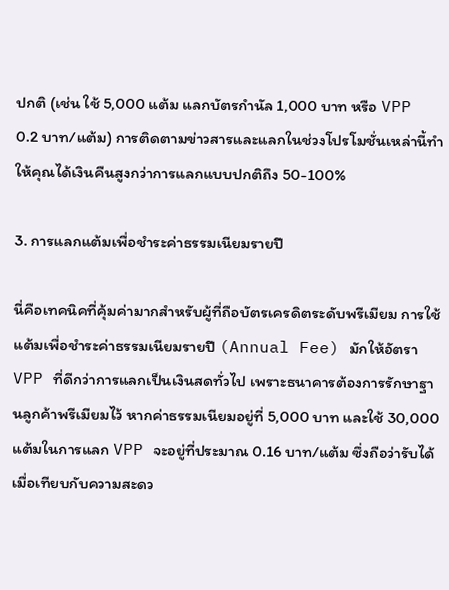ปกติ (เช่น ใช้ 5,000 แต้ม แลกบัตรกำนัล 1,000 บาท หรือ VPP 0.2 บาท/แต้ม) การติดตามข่าวสารและแลกในช่วงโปรโมชั่นเหล่านี้ทำให้คุณได้เงินคืนสูงกว่าการแลกแบบปกติถึง 50-100%

3. การแลกแต้มเพื่อชำระค่าธรรมเนียมรายปี

นี่คือเทคนิคที่คุ้มค่ามากสำหรับผู้ที่ถือบัตรเครดิตระดับพรีเมียม การใช้แต้มเพื่อชำระค่าธรรมเนียมรายปี (Annual Fee) มักให้อัตรา VPP ที่ดีกว่าการแลกเป็นเงินสดทั่วไป เพราะธนาคารต้องการรักษาฐานลูกค้าพรีเมียมไว้ หากค่าธรรมเนียมอยู่ที่ 5,000 บาท และใช้ 30,000 แต้มในการแลก VPP จะอยู่ที่ประมาณ 0.16 บาท/แต้ม ซึ่งถือว่ารับได้เมื่อเทียบกับความสะดว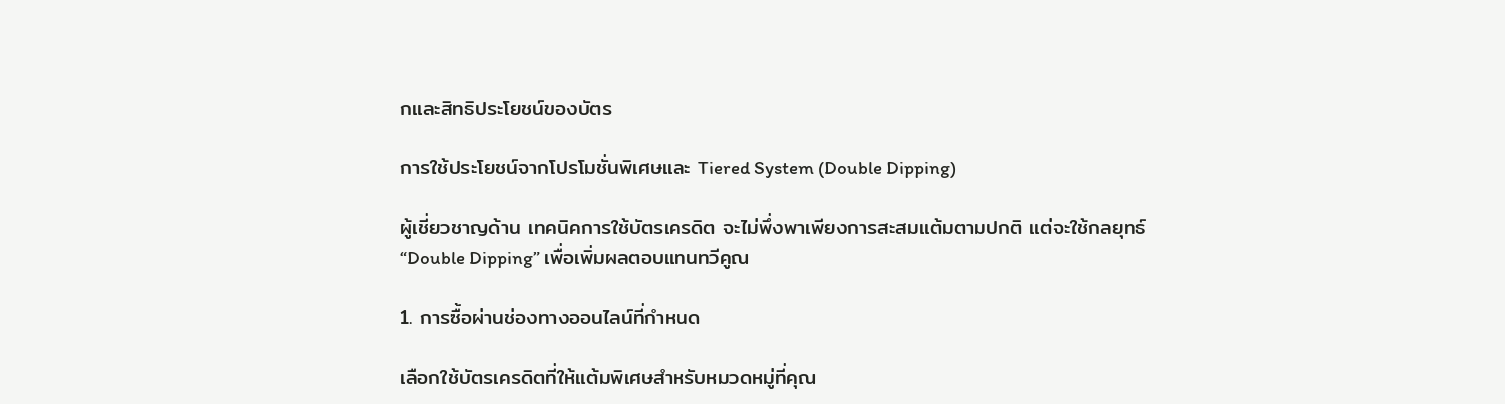กและสิทธิประโยชน์ของบัตร

การใช้ประโยชน์จากโปรโมชั่นพิเศษและ Tiered System (Double Dipping)

ผู้เชี่ยวชาญด้าน เทคนิคการใช้บัตรเครดิต จะไม่พึ่งพาเพียงการสะสมแต้มตามปกติ แต่จะใช้กลยุทธ์ “Double Dipping” เพื่อเพิ่มผลตอบแทนทวีคูณ

1. การซื้อผ่านช่องทางออนไลน์ที่กำหนด

เลือกใช้บัตรเครดิตที่ให้แต้มพิเศษสำหรับหมวดหมู่ที่คุณ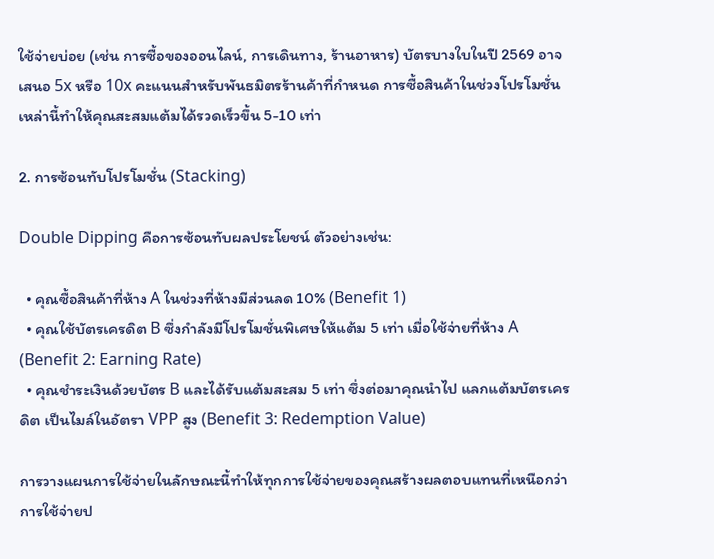ใช้จ่ายบ่อย (เช่น การซื้อของออนไลน์, การเดินทาง, ร้านอาหาร) บัตรบางใบในปี 2569 อาจเสนอ 5x หรือ 10x คะแนนสำหรับพันธมิตรร้านค้าที่กำหนด การซื้อสินค้าในช่วงโปรโมชั่นเหล่านี้ทำให้คุณสะสมแต้มได้รวดเร็วขึ้น 5-10 เท่า

2. การซ้อนทับโปรโมชั่น (Stacking)

Double Dipping คือการซ้อนทับผลประโยชน์ ตัวอย่างเช่น:

  • คุณซื้อสินค้าที่ห้าง A ในช่วงที่ห้างมีส่วนลด 10% (Benefit 1)
  • คุณใช้บัตรเครดิต B ซึ่งกำลังมีโปรโมชั่นพิเศษให้แต้ม 5 เท่า เมื่อใช้จ่ายที่ห้าง A (Benefit 2: Earning Rate)
  • คุณชำระเงินด้วยบัตร B และได้รับแต้มสะสม 5 เท่า ซึ่งต่อมาคุณนำไป แลกแต้มบัตรเครดิต เป็นไมล์ในอัตรา VPP สูง (Benefit 3: Redemption Value)

การวางแผนการใช้จ่ายในลักษณะนี้ทำให้ทุกการใช้จ่ายของคุณสร้างผลตอบแทนที่เหนือกว่าการใช้จ่ายป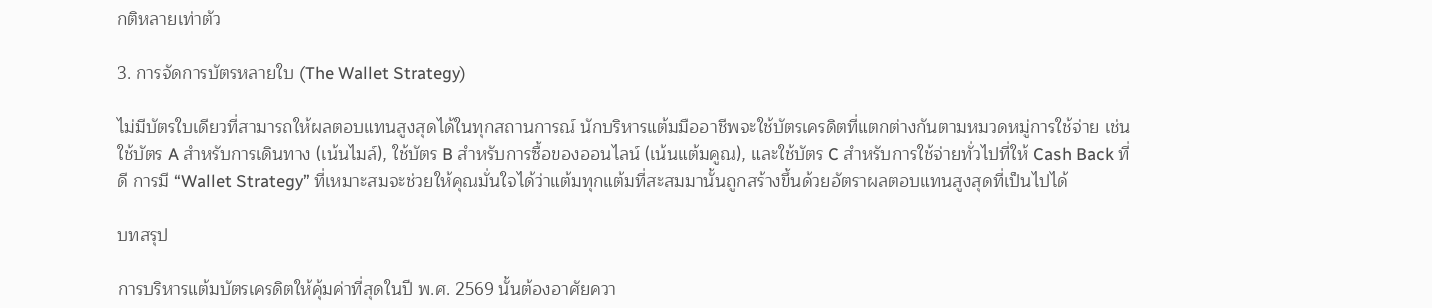กติหลายเท่าตัว

3. การจัดการบัตรหลายใบ (The Wallet Strategy)

ไม่มีบัตรใบเดียวที่สามารถให้ผลตอบแทนสูงสุดได้ในทุกสถานการณ์ นักบริหารแต้มมืออาชีพจะใช้บัตรเครดิตที่แตกต่างกันตามหมวดหมู่การใช้จ่าย เช่น ใช้บัตร A สำหรับการเดินทาง (เน้นไมล์), ใช้บัตร B สำหรับการซื้อของออนไลน์ (เน้นแต้มคูณ), และใช้บัตร C สำหรับการใช้จ่ายทั่วไปที่ให้ Cash Back ที่ดี การมี “Wallet Strategy” ที่เหมาะสมจะช่วยให้คุณมั่นใจได้ว่าแต้มทุกแต้มที่สะสมมานั้นถูกสร้างขึ้นด้วยอัตราผลตอบแทนสูงสุดที่เป็นไปได้

บทสรุป

การบริหารแต้มบัตรเครดิตให้คุ้มค่าที่สุดในปี พ.ศ. 2569 นั้นต้องอาศัยควา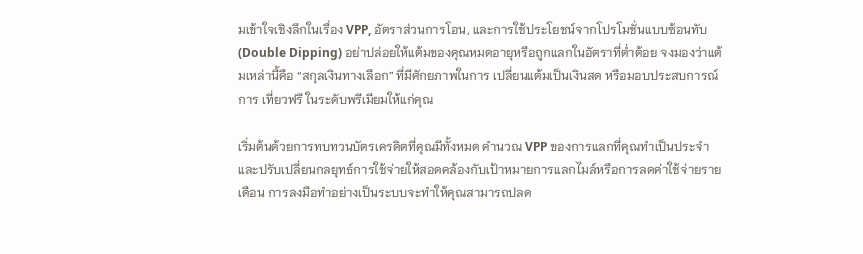มเข้าใจเชิงลึกในเรื่อง VPP, อัตราส่วนการโอน, และการใช้ประโยชน์จากโปรโมชั่นแบบซ้อนทับ (Double Dipping) อย่าปล่อยให้แต้มของคุณหมดอายุหรือถูกแลกในอัตราที่ต่ำต้อย จงมองว่าแต้มเหล่านี้คือ “สกุลเงินทางเลือก” ที่มีศักยภาพในการ เปลี่ยนแต้มเป็นเงินสด หรือมอบประสบการณ์การ เที่ยวฟรี ในระดับพรีเมียมให้แก่คุณ

เริ่มต้นด้วยการทบทวนบัตรเครดิตที่คุณมีทั้งหมด คำนวณ VPP ของการแลกที่คุณทำเป็นประจำ และปรับเปลี่ยนกลยุทธ์การใช้จ่ายให้สอดคล้องกับเป้าหมายการแลกไมล์หรือการลดค่าใช้จ่ายรายเดือน การลงมือทำอย่างเป็นระบบจะทำให้คุณสามารถปลด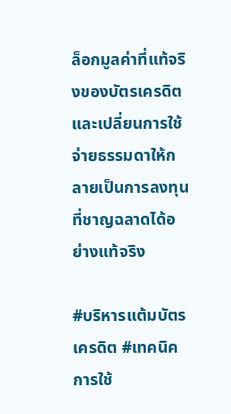ล็อกมูลค่าที่แท้จริงของบัตรเครดิต และเปลี่ยนการใช้จ่ายธรรมดาให้กลายเป็นการลงทุนที่ชาญฉลาดได้อย่างแท้จริง

#บริหารแต้มบัตรเครดิต #เทคนิคการใช้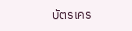บัตรเคร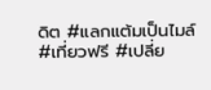ดิต #แลกแต้มเป็นไมล์ #เที่ยวฟรี #เปลี่ย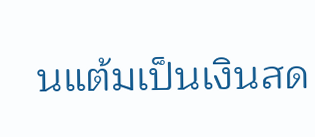นแต้มเป็นเงินสด